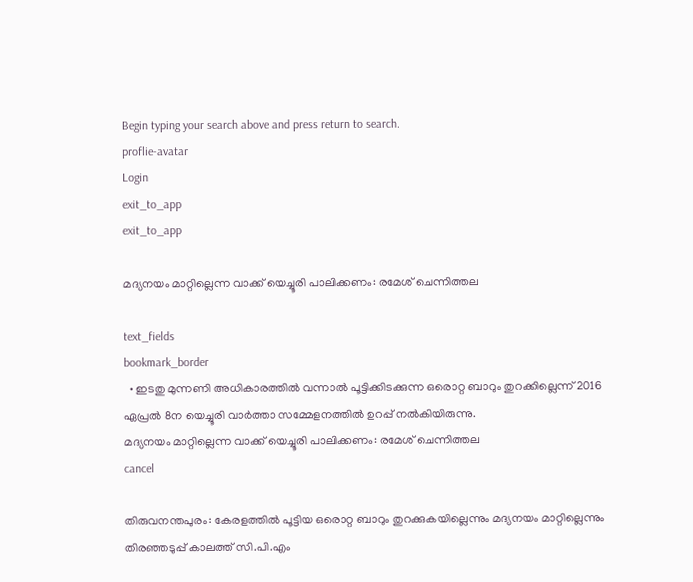Begin typing your search above and press return to search.
proflie-avatar
Login
exit_to_app
exit_to_app

മദ്യനയം മാറ്റില്ലെന്ന വാക്ക് യെച്ചൂരി പാലിക്കണം: രമേശ് ചെന്നിത്തല

text_fields
bookmark_border
  • ഇടതു മുന്നണി അധികാരത്തില്‍ വന്നാല്‍ പൂട്ടിക്കിടക്കുന്ന ഒരൊറ്റ ബാറും തുറക്കില്ലെന്ന് 2016 ഏപ്രല്‍ 8ന യെച്ചൂരി വാര്‍ത്താ സമ്മേളനത്തില്‍ ഉറപ്പ് നല്‍കിയിരുന്നു.
മദ്യനയം മാറ്റില്ലെന്ന വാക്ക് യെച്ചൂരി പാലിക്കണം: രമേശ് ചെന്നിത്തല
cancel

തിരുവനന്തപുരം: കേരളത്തില്‍ പൂട്ടിയ ഒരൊറ്റ ബാറും തുറക്കുകയില്ലെന്നും മദ്യനയം മാറ്റില്ലെന്നും തിരഞ്ഞടുപ്പ് കാലത്ത് സി.പി.എം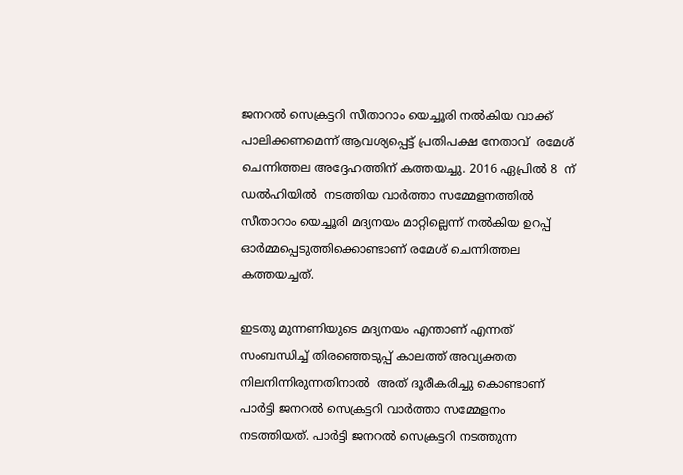ജനറല്‍ സെക്രട്ടറി സീതാറാം യെച്ചൂരി നല്‍കിയ വാക്ക് പാലിക്കണമെന്ന് ആവശ്യപ്പെട്ട് പ്രതിപക്ഷ നേതാവ്  രമേശ് ചെന്നിത്തല അദ്ദേഹത്തിന് കത്തയച്ചു. 2016 ഏപ്രില്‍ 8  ന് ഡല്‍ഹിയില്‍  നടത്തിയ വാര്‍ത്താ സമ്മേളനത്തില്‍ സീതാറാം യെച്ചൂരി മദ്യനയം മാറ്റില്ലെന്ന് നല്‍കിയ ഉറപ്പ് ഓര്‍മ്മപ്പെടുത്തിക്കൊണ്ടാണ് രമേശ് ചെന്നിത്തല കത്തയച്ചത്.

ഇടതു മുന്നണിയുടെ മദ്യനയം എന്താണ് എന്നത് സംബന്ധിച്ച് തിരഞ്ഞെടുപ്പ് കാലത്ത് അവ്യക്തത നിലനിന്നിരുന്നതിനാല്‍  അത് ദൂരീകരിച്ചു കൊണ്ടാണ് പാര്‍ട്ടി ജനറല്‍ സെക്രട്ടറി വാര്‍ത്താ സമ്മേളനം നടത്തിയത്. പാര്‍ട്ടി ജനറല്‍ സെക്രട്ടറി നടത്തുന്ന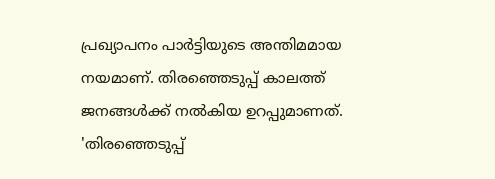പ്രഖ്യാപനം പാര്‍ട്ടിയുടെ അന്തിമമായ നയമാണ്. തിരഞ്ഞെടുപ്പ് കാലത്ത് ജനങ്ങള്‍ക്ക് നല്‍കിയ ഉറപ്പുമാണത്. 'തിരഞ്ഞെടുപ്പ്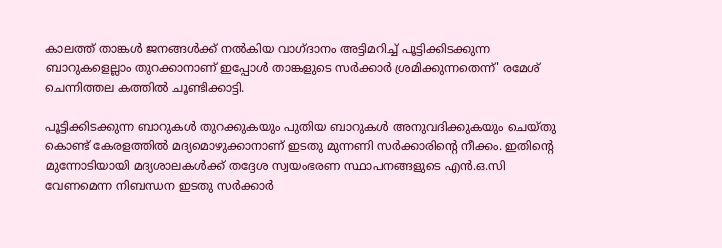കാലത്ത് താങ്കള്‍ ജനങ്ങള്‍ക്ക് നല്‍കിയ വാഗ്ദാനം അട്ടിമറിച്ച് പൂട്ടിക്കിടക്കുന്ന ബാറുകളെല്ലാം തുറക്കാനാണ് ഇപ്പോള്‍ താങ്കളുടെ സര്‍ക്കാര്‍ ശ്രമിക്കുന്നതെന്ന്' രമേശ് ചെന്നിത്തല കത്തില്‍ ചൂണ്ടിക്കാട്ടി.

പൂട്ടിക്കിടക്കുന്ന ബാറുകള്‍ തുറക്കുകയും പുതിയ ബാറുകള്‍ അനുവദിക്കുകയും ചെയ്തു കൊണ്ട് കേരളത്തില്‍ മദ്യമൊഴുക്കാനാണ് ഇടതു മുന്നണി സര്‍ക്കാരിന്റെ നീക്കം. ഇതിന്റെ മുന്നോടിയായി മദ്യശാലകള്‍ക്ക് തദ്ദേശ സ്വയംഭരണ സ്ഥാപനങ്ങളുടെ എന്‍.ഒ.സി വേണമെന്ന നിബന്ധന ഇടതു സര്‍ക്കാര്‍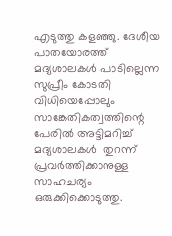എടുത്തു കളഞ്ഞു. ദേശീയ പാതയോരത്ത് മദ്യശാലകള്‍ പാടില്ലെന്ന സുപ്രീം കോടതി വിധിയെപ്പോലും സാങ്കേതികത്വത്തിന്റെ പേരില്‍ അട്ടിമറിച്ച് മദ്യശാലകള്‍  തുറന്ന് പ്രവര്‍ത്തിക്കാനുള്ള സാഹചര്യം ഒരുക്കിക്കൊടുത്തു.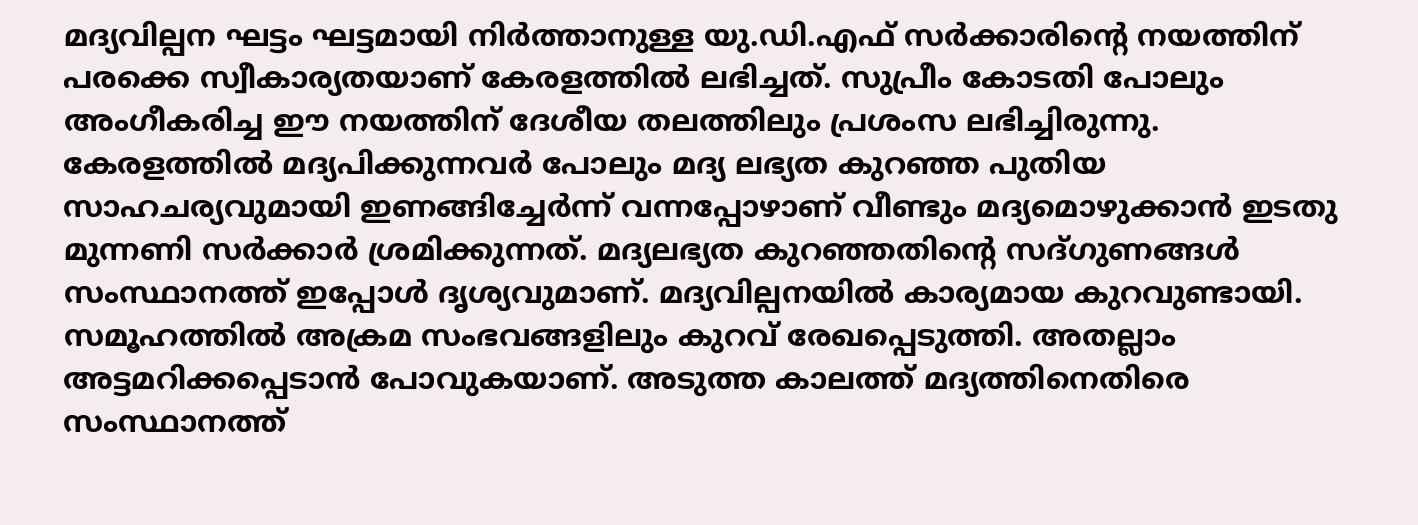മദ്യവില്പന ഘട്ടം ഘട്ടമായി നിര്‍ത്താനുള്ള യു.ഡി.എഫ് സര്‍ക്കാരിന്റെ നയത്തിന് പരക്കെ സ്വീകാര്യതയാണ് കേരളത്തില്‍ ലഭിച്ചത്. സുപ്രീം കോടതി പോലും അംഗീകരിച്ച ഈ നയത്തിന് ദേശീയ തലത്തിലും പ്രശംസ ലഭിച്ചിരുന്നു. കേരളത്തില്‍ മദ്യപിക്കുന്നവര്‍ പോലും മദ്യ ലഭ്യത കുറഞ്ഞ പുതിയ സാഹചര്യവുമായി ഇണങ്ങിച്ചേര്‍ന്ന് വന്നപ്പോഴാണ് വീണ്ടും മദ്യമൊഴുക്കാന്‍ ഇടതു മുന്നണി സര്‍ക്കാര്‍ ശ്രമിക്കുന്നത്. മദ്യലഭ്യത കുറഞ്ഞതിന്റെ സദ്ഗുണങ്ങള്‍ സംസ്ഥാനത്ത് ഇപ്പോള്‍ ദൃശ്യവുമാണ്. മദ്യവില്പനയില്‍ കാര്യമായ കുറവുണ്ടായി. സമൂഹത്തില്‍ അക്രമ സംഭവങ്ങളിലും കുറവ് രേഖപ്പെടുത്തി. അതല്ലാം അട്ടമറിക്കപ്പെടാന്‍ പോവുകയാണ്. അടുത്ത കാലത്ത് മദ്യത്തിനെതിരെ സംസ്ഥാനത്ത്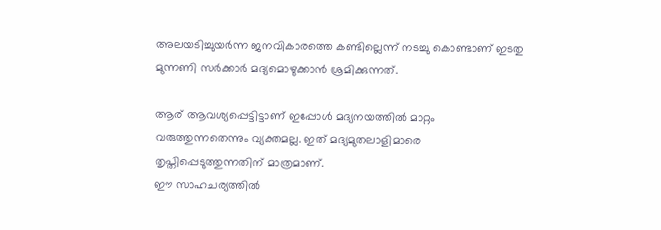അലയടിച്ചുയര്‍ന്ന ജനവികാരത്തെ കണ്ടില്ലെന്ന് നടച്ചു കൊണ്ടാണ് ഇടതു മുന്നണി സര്‍ക്കാര്‍ മദ്യമൊഴുക്കാന്‍ ശ്രമിക്കുന്നത്.

ആര് ആവശ്യപ്പെട്ടിട്ടാണ് ഇപ്പോള്‍ മദ്യനയത്തില്‍ മാറ്റം വരുത്തുന്നതെന്നും വ്യക്തമല്ല. ഇത് മദ്യമുതലാളിമാരെ തൃപ്തിപ്പെടുത്തുന്നതിന് മാത്രമാണ്.
ഈ സാഹചര്യത്തില്‍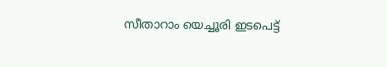സീതാറാം യെച്ചൂരി ഇടപെട്ട്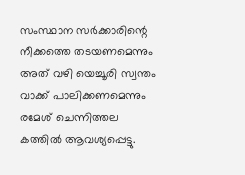സംസ്ഥാന സര്‍ക്കാരിന്റെ നീക്കത്തെ തടയണമെന്നും അത് വഴി യെച്ചൂരി സ്വന്തം വാക്ക് പാലിക്കണമെന്നും രമേശ് ചെന്നിത്തല കത്തില്‍ ആവശ്യപ്പെട്ടു.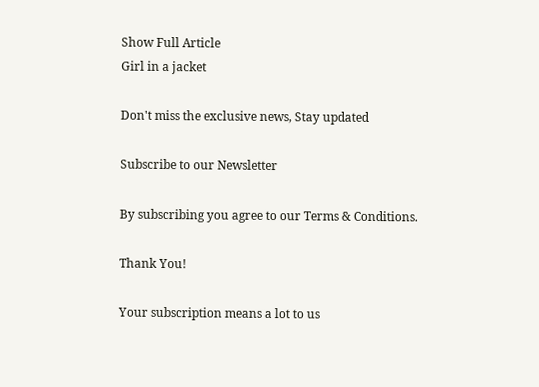Show Full Article
Girl in a jacket

Don't miss the exclusive news, Stay updated

Subscribe to our Newsletter

By subscribing you agree to our Terms & Conditions.

Thank You!

Your subscription means a lot to us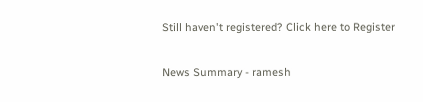Still haven't registered? Click here to Register

News Summary - ramesh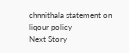chnnithala statement on liqour policy
Next Story